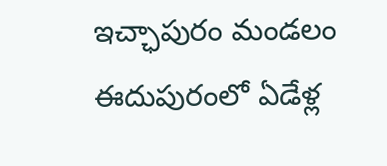ఇచ్ఛాపురం మండలం ఈదుపురంలో ఏడేళ్ల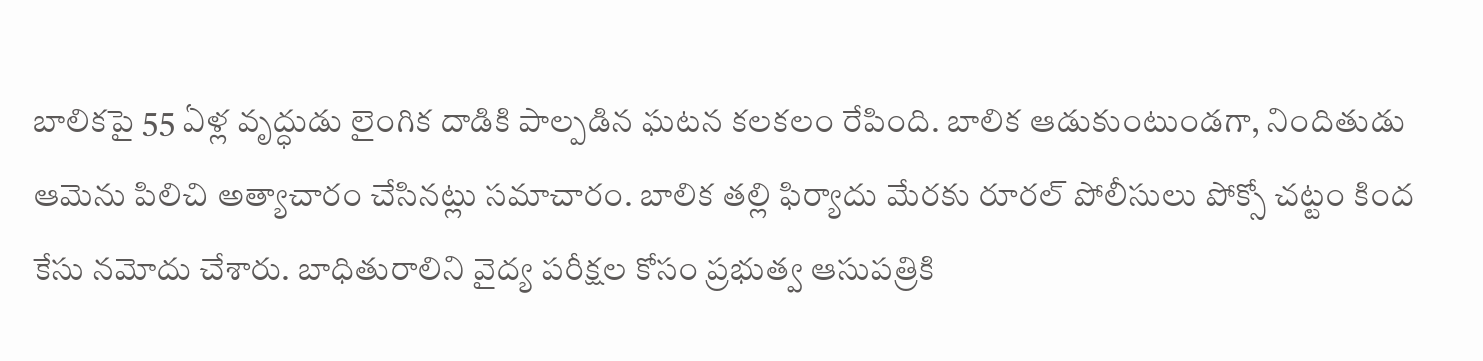బాలికపై 55 ఏళ్ల వృద్ధుడు లైంగిక దాడికి పాల్పడిన ఘటన కలకలం రేపింది. బాలిక ఆడుకుంటుండగా, నిందితుడు ఆమెను పిలిచి అత్యాచారం చేసినట్లు సమాచారం. బాలిక తల్లి ఫిర్యాదు మేరకు రూరల్ పోలీసులు పోక్సో చట్టం కింద కేసు నమోదు చేశారు. బాధితురాలిని వైద్య పరీక్షల కోసం ప్రభుత్వ ఆసుపత్రికి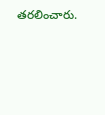తరలించారు.